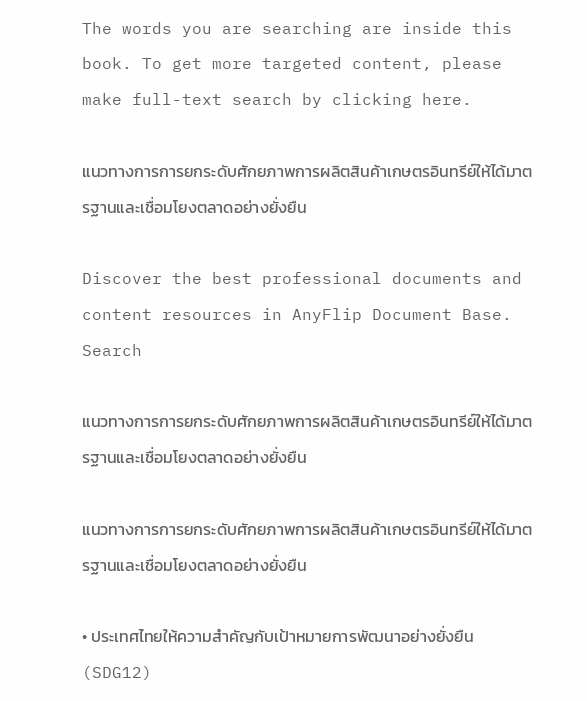The words you are searching are inside this book. To get more targeted content, please make full-text search by clicking here.

แนวทางการการยกระดับศักยภาพการผลิตสินค้าเกษตรอินทรีย์ให้ได้มาตรฐานและเชื่อมโยงตลาดอย่างยั่งยืน

Discover the best professional documents and content resources in AnyFlip Document Base.
Search

แนวทางการการยกระดับศักยภาพการผลิตสินค้าเกษตรอินทรีย์ให้ได้มาตรฐานและเชื่อมโยงตลาดอย่างยั่งยืน

แนวทางการการยกระดับศักยภาพการผลิตสินค้าเกษตรอินทรีย์ให้ได้มาตรฐานและเชื่อมโยงตลาดอย่างยั่งยืน

• ประเทศไทยให้ความสำคัญกับเป้าหมายการพัฒนาอย่างยั่งยืน (SDG12)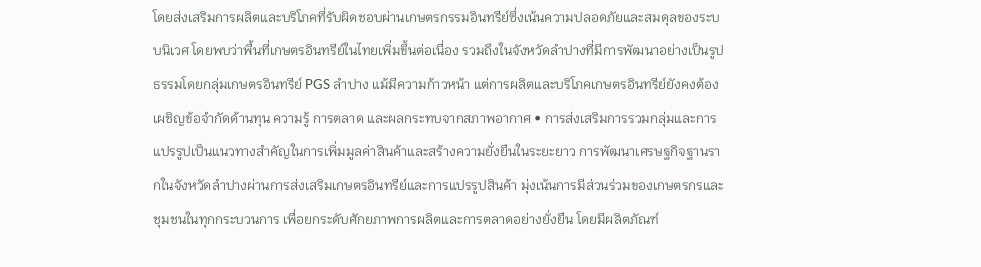โดยส่งเสริมการผลิตและบริโภคที่รับผิดชอบผ่านเกษตรกรรมอินทรีย์ซึ่งเน้นความปลอดภัยและสมดุลของระบบนิเวศ โดยพบว่าพื้นที่เกษตรอินทรีย์ในไทยเพิ่มขึ้นต่อเนื่อง รวมถึงในจังหวัดลำปางที่มีการพัฒนาอย่างเป็นรูปธรรมโดยกลุ่มเกษตรอินทรีย์ PGS ลำปาง แม้มีความก้าวหน้า แต่การผลิตและบริโภคเกษตรอินทรีย์ยังคงต้องเผชิญข้อจำกัดด้านทุน ความรู้ การตลาด และผลกระทบจากสภาพอากาศ • การส่งเสริมการรวมกลุ่มและการแปรรูปเป็นแนวทางสำคัญในการเพิ่มมูลค่าสินค้าและสร้างความยั่งยืนในระยะยาว การพัฒนาเศรษฐกิจฐานรากในจังหวัดลำปางผ่านการส่งเสริมเกษตรอินทรีย์และการแปรรูปสินค้า มุ่งเน้นการมีส่วนร่วมของเกษตรกรและชุมชนในทุกกระบวนการ เพื่อยกระดับศักยภาพการผลิตและการตลาดอย่างยั่งยืน โดยมีผลิตภัณฑ์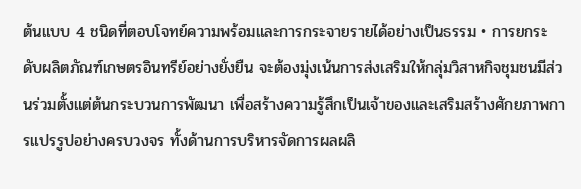ต้นแบบ 4 ชนิดที่ตอบโจทย์ความพร้อมและการกระจายรายได้อย่างเป็นธรรม • การยกระดับผลิตภัณฑ์เกษตรอินทรีย์อย่างยั่งยืน จะต้องมุ่งเน้นการส่งเสริมให้กลุ่มวิสาหกิจชุมชนมีส่วนร่วมตั้งแต่ต้นกระบวนการพัฒนา เพื่อสร้างความรู้สึกเป็นเจ้าของและเสริมสร้างศักยภาพการแปรรูปอย่างครบวงจร ทั้งด้านการบริหารจัดการผลผลิ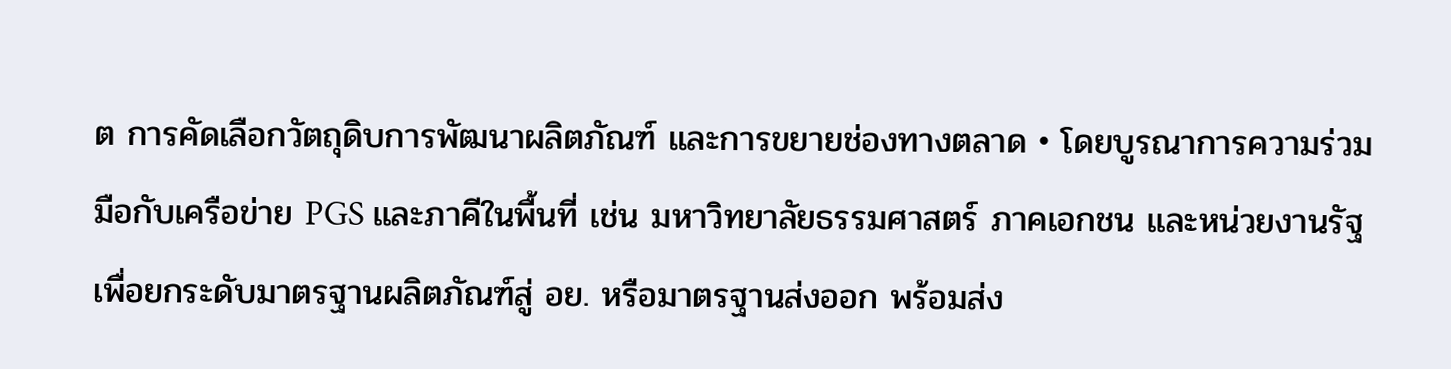ต การคัดเลือกวัตถุดิบการพัฒนาผลิตภัณฑ์ และการขยายช่องทางตลาด • โดยบูรณาการความร่วมมือกับเครือข่าย PGS และภาคีในพื้นที่ เช่น มหาวิทยาลัยธรรมศาสตร์ ภาคเอกชน และหน่วยงานรัฐ เพื่อยกระดับมาตรฐานผลิตภัณฑ์สู่ อย. หรือมาตรฐานส่งออก พร้อมส่ง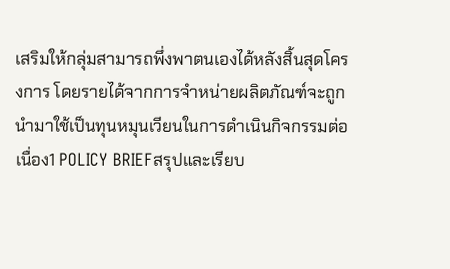เสริมให้กลุ่มสามารถพึ่งพาตนเองได้หลังสิ้นสุดโครงการ โดยรายได้จากการจำหน่ายผลิตภัณฑ์จะถูกนำมาใช้เป็นทุนหมุนเวียนในการดำเนินกิจกรรมต่อเนื่อง1 POLICY BRIEFสรุปและเรียบ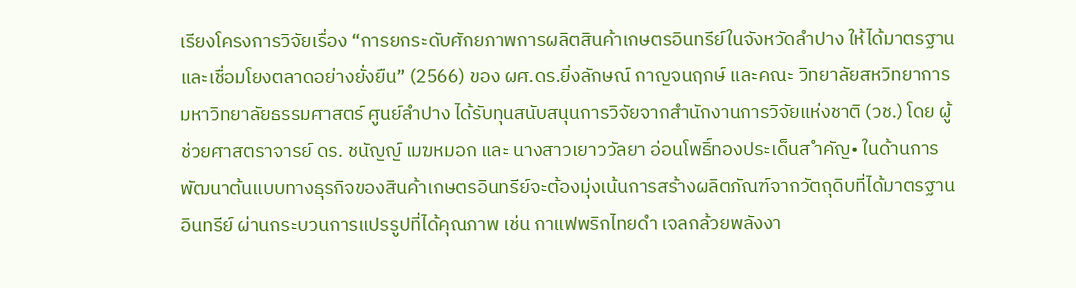เรียงโครงการวิจัยเรื่อง “การยกระดับศักยภาพการผลิตสินค้าเกษตรอินทรีย์ในจังหวัดลําปาง ให้ได้มาตรฐานและเชื่อมโยงตลาดอย่างยั่งยืน” (2566) ของ ผศ.ดร.ยิ่งลักษณ์ กาญจนฤกษ์ และคณะ วิทยาลัยสหวิทยาการ มหาวิทยาลัยธรรมศาสตร์ ศูนย์ลําปาง ได้รับทุนสนับสนุนการวิจัยจากสํานักงานการวิจัยแห่งชาติ (วช.) โดย ผู้ช่วยศาสตราจารย์ ดร. ชนัญญ์ เมฆหมอก และ นางสาวเยาววัลยา อ่อนโพธิ์ทองประเด็นส ำคัญ• ในด้านการพัฒนาต้นแบบทางธุรกิจของสินค้าเกษตรอินทรีย์จะต้องมุ่งเน้นการสร้างผลิตภัณฑ์จากวัตถุดิบที่ได้มาตรฐานอินทรีย์ ผ่านกระบวนการแปรรูปที่ได้คุณภาพ เช่น กาแฟพริกไทยดำ เจลกล้วยพลังงา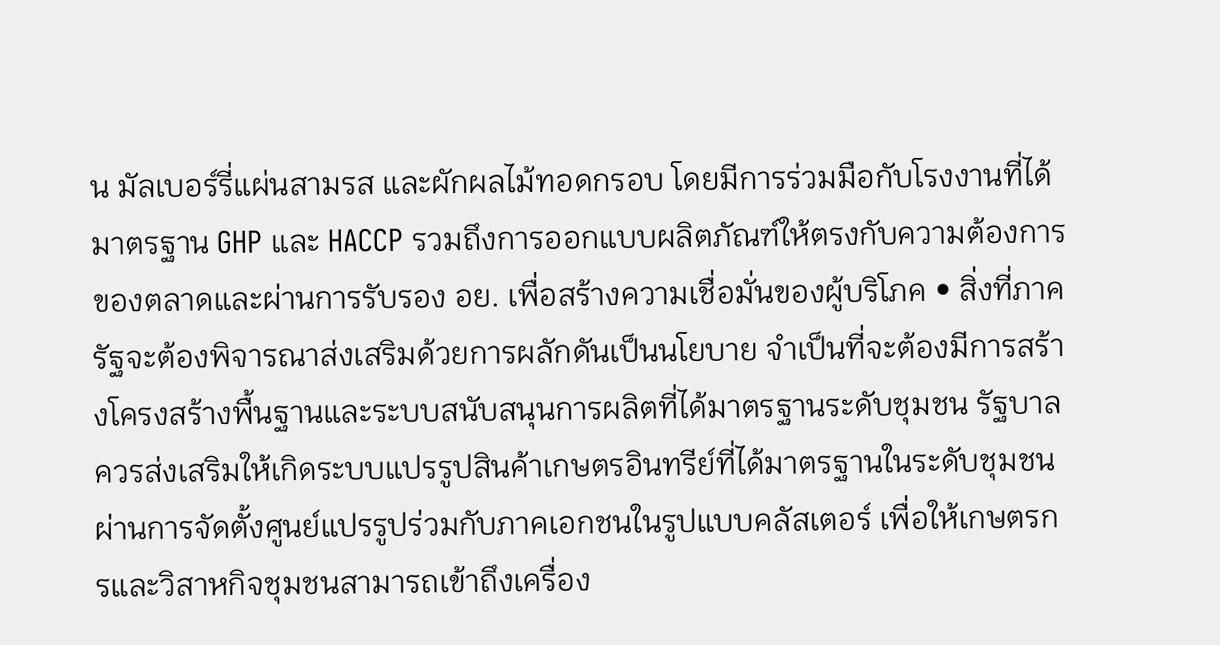น มัลเบอร์รี่แผ่นสามรส และผักผลไม้ทอดกรอบ โดยมีการร่วมมือกับโรงงานที่ได้มาตรฐาน GHP และ HACCP รวมถึงการออกแบบผลิตภัณฑ์ให้ตรงกับความต้องการของตลาดและผ่านการรับรอง อย. เพื่อสร้างความเชื่อมั่นของผู้บริโภค • สิ่งที่ภาครัฐจะต้องพิจารณาส่งเสริมด้วยการผลักดันเป็นนโยบาย จำเป็นที่จะต้องมีการสร้างโครงสร้างพื้นฐานและระบบสนับสนุนการผลิตที่ได้มาตรฐานระดับชุมชน รัฐบาลควรส่งเสริมให้เกิดระบบแปรรูปสินค้าเกษตรอินทรีย์ที่ได้มาตรฐานในระดับชุมชนผ่านการจัดตั้งศูนย์แปรรูปร่วมกับภาคเอกชนในรูปแบบคลัสเตอร์ เพื่อให้เกษตรกรและวิสาหกิจชุมชนสามารถเข้าถึงเครื่อง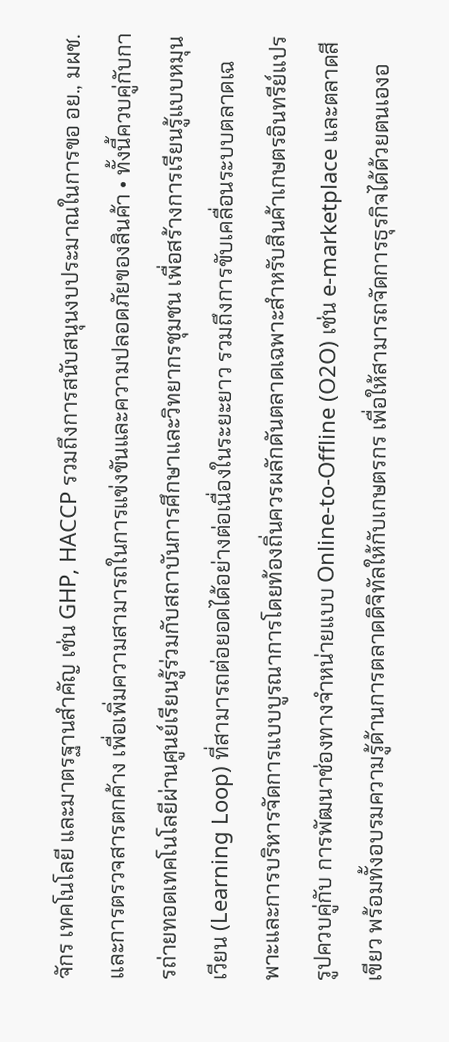จักร เทคโนโลยี และมาตรฐานสำคัญ เช่น GHP, HACCP รวมถึงการสนับสนุนงบประมาณในการขอ อย., มผช. และการตรวจสารตกค้าง เพื่อเพิ่มความสามารถในการแข่งขันและความปลอดภัยของสินค้า • ทั้งนี้ควบคู่กับการถ่ายทอดเทคโนโลยีผ่านศูนย์เรียนรู้ร่วมกับสถาบันการศึกษาและวิทยากรชุมชน เพื่อสร้างการเรียนรู้แบบหมุนเวียน (Learning Loop) ที่สามารถต่อยอดได้อย่างต่อเนื่องในระยะยาว รวมถึงการขับเคลื่อนระบบตลาดเฉพาะและการบริหารจัดการแบบบูรณาการโดยท้องถิ่นควรผลักดันตลาดเฉพาะสำหรับสินค้าเกษตรอินทรีย์แปรรูปควบคู่กับ การพัฒนาช่องทางจำหน่ายแบบ Online-to-Offline (O2O) เช่น e-marketplace และตลาดสีเขียว พร้อมทั้งอบรมความรู้ด้านการตลาดดิจิทัลให้กับเกษตรกร เพื่อให้สามารถจัดการธุรกิจได้ด้วยตนเองอ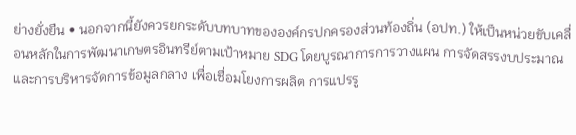ย่างยั่งยืน • นอกจากนี้ยังควรยกระดับบทบาทขององค์กรปกครองส่วนท้องถิ่น (อปท.) ให้เป็นหน่วยขับเคลื่อนหลักในการพัฒนาเกษตรอินทรีย์ตามเป้าหมาย SDG โดยบูรณาการการวางแผน การจัดสรรงบประมาณ และการบริหารจัดการข้อมูลกลาง เพื่อเชื่อมโยงการผลิต การแปรรู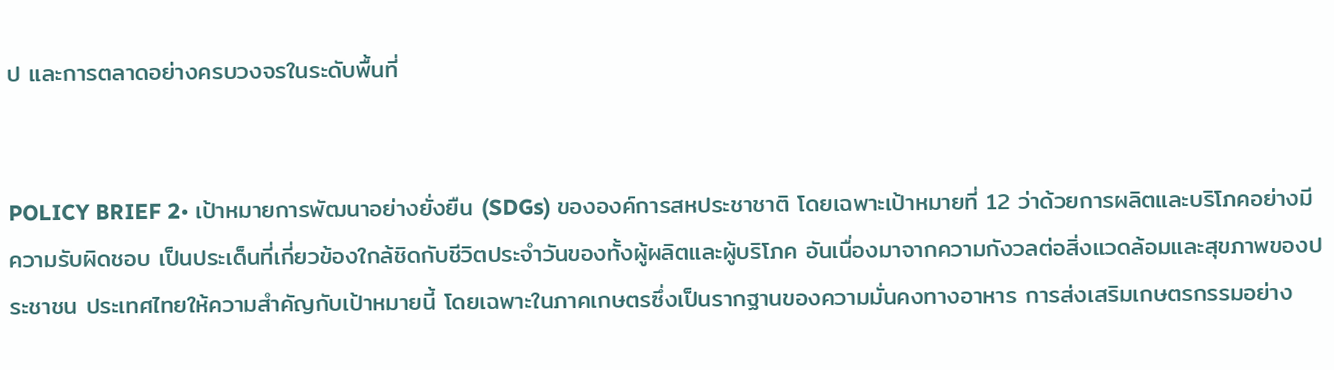ป และการตลาดอย่างครบวงจรในระดับพื้นที่


POLICY BRIEF 2• เป้าหมายการพัฒนาอย่างยั่งยืน (SDGs) ขององค์การสหประชาชาติ โดยเฉพาะเป้าหมายที่ 12 ว่าด้วยการผลิตและบริโภคอย่างมีความรับผิดชอบ เป็นประเด็นที่เกี่ยวข้องใกล้ชิดกับชีวิตประจำวันของทั้งผู้ผลิตและผู้บริโภค อันเนื่องมาจากความกังวลต่อสิ่งแวดล้อมและสุขภาพของประชาชน ประเทศไทยให้ความสำคัญกับเป้าหมายนี้ โดยเฉพาะในภาคเกษตรซึ่งเป็นรากฐานของความมั่นคงทางอาหาร การส่งเสริมเกษตรกรรมอย่าง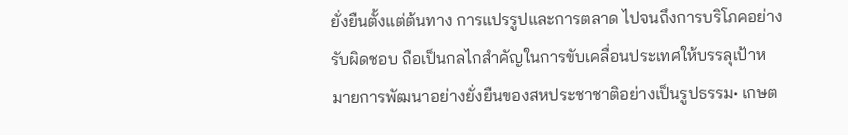ยั่งยืนตั้งแต่ต้นทาง การแปรรูปและการตลาด ไปจนถึงการบริโภคอย่างรับผิดชอบ ถือเป็นกลไกสำคัญในการขับเคลื่อนประเทศให้บรรลุเป้าหมายการพัฒนาอย่างยั่งยืนของสหประชาชาติอย่างเป็นรูปธรรม• เกษต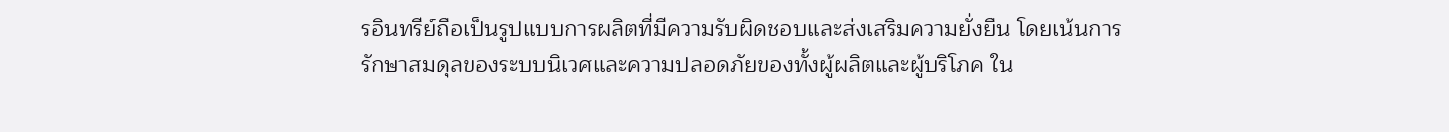รอินทรีย์ถือเป็นรูปแบบการผลิตที่มีความรับผิดชอบและส่งเสริมความยั่งยืน โดยเน้นการรักษาสมดุลของระบบนิเวศและความปลอดภัยของทั้งผู้ผลิตและผู้บริโภค ใน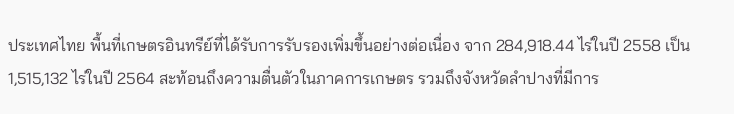ประเทศไทย พื้นที่เกษตรอินทรีย์ที่ได้รับการรับรองเพิ่มขึ้นอย่างต่อเนื่อง จาก 284,918.44 ไร่ในปี 2558 เป็น 1,515,132 ไร่ในปี 2564 สะท้อนถึงความตื่นตัวในภาคการเกษตร รวมถึงจังหวัดลำปางที่มีการ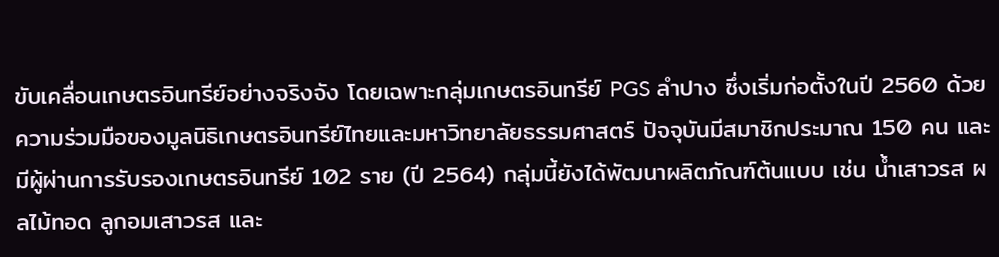ขับเคลื่อนเกษตรอินทรีย์อย่างจริงจัง โดยเฉพาะกลุ่มเกษตรอินทรีย์ PGS ลำปาง ซึ่งเริ่มก่อตั้งในปี 2560 ด้วยความร่วมมือของมูลนิธิเกษตรอินทรีย์ไทยและมหาวิทยาลัยธรรมศาสตร์ ปัจจุบันมีสมาชิกประมาณ 150 คน และมีผู้ผ่านการรับรองเกษตรอินทรีย์ 102 ราย (ปี 2564) กลุ่มนี้ยังได้พัฒนาผลิตภัณฑ์ต้นแบบ เช่น น้ำเสาวรส ผลไม้ทอด ลูกอมเสาวรส และ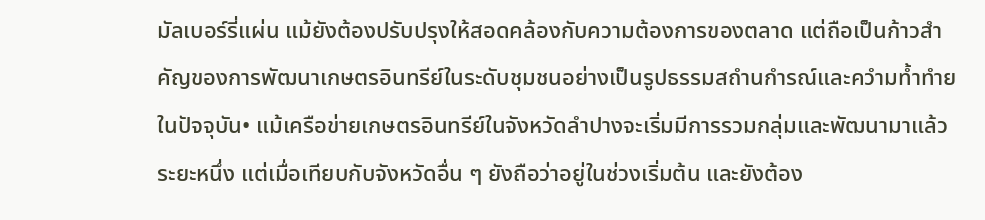มัลเบอร์รี่แผ่น แม้ยังต้องปรับปรุงให้สอดคล้องกับความต้องการของตลาด แต่ถือเป็นก้าวสำคัญของการพัฒนาเกษตรอินทรีย์ในระดับชุมชนอย่างเป็นรูปธรรมสถำนกำรณ์และควำมท้ำทำยในปัจจุบัน• แม้เครือข่ายเกษตรอินทรีย์ในจังหวัดลำปางจะเริ่มมีการรวมกลุ่มและพัฒนามาแล้วระยะหนึ่ง แต่เมื่อเทียบกับจังหวัดอื่น ๆ ยังถือว่าอยู่ในช่วงเริ่มต้น และยังต้อง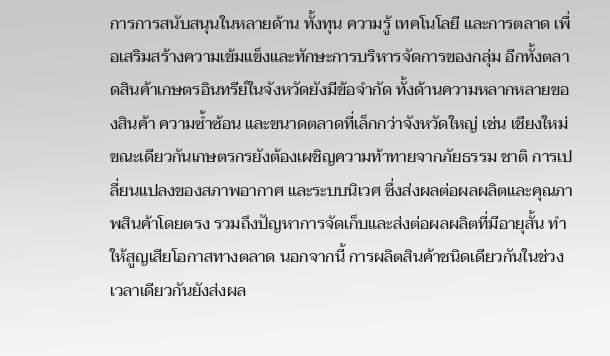การการสนับสนุนในหลายด้าน ทั้งทุน ความรู้ เทคโนโลยี และการตลาด เพื่อเสริมสร้างความเข้มแข็งและทักษะการบริหารจัดการของกลุ่ม อีกทั้งตลาดสินค้าเกษตรอินทรีย์ในจังหวัดยังมีข้อจำกัด ทั้งด้านความหลากหลายของสินค้า ความซ้ำซ้อน และขนาดตลาดที่เล็กกว่าจังหวัดใหญ่ เช่น เชียงใหม่ ขณะเดียวกันเกษตรกรยังต้องเผชิญความท้าทายจากภัยธรรม ชาติ การเปลี่ยนแปลงของสภาพอากาศ และระบบนิเวศ ซึ่งส่งผลต่อผลผลิตและคุณภาพสินค้าโดยตรง รวมถึงปัญหาการจัดเก็บและส่งต่อผลผลิตที่มีอายุสั้น ทำให้สูญเสียโอกาสทางตลาด นอกจากนี้ การผลิตสินค้าชนิดเดียวกันในช่วงเวลาเดียวกันยังส่งผล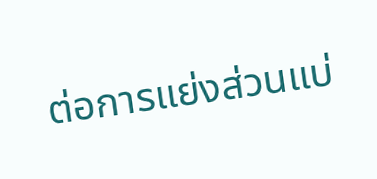ต่อการแย่งส่วนแบ่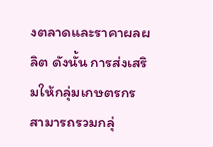งตลาดและราคาผลผลิต ดังนั้น การส่งเสริมให้กลุ่มเกษตรกรสามารถรวมกลุ่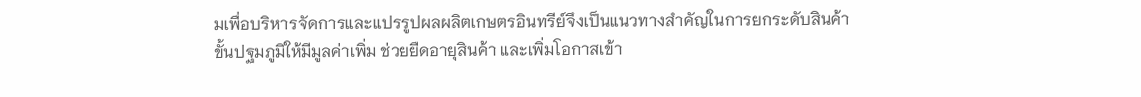มเพื่อบริหารจัดการและแปรรูปผลผลิตเกษตรอินทรีย์จึงเป็นแนวทางสำคัญในการยกระดับสินค้าขั้นปฐมภูมิให้มีมูลค่าเพิ่ม ช่วยยืดอายุสินค้า และเพิ่มโอกาสเข้า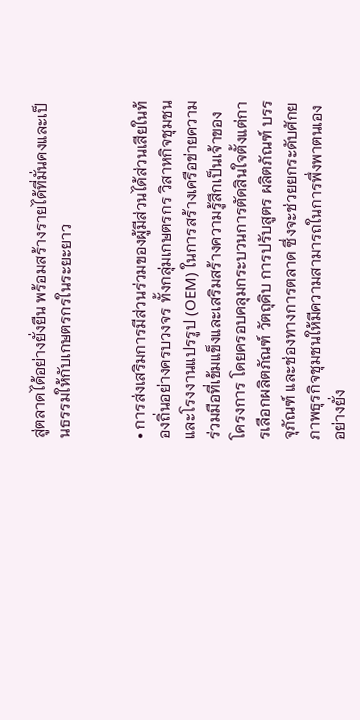สู่ตลาดได้อย่างยั่งยืน พร้อมสร้างรายได้ที่มั่นคงและเป็นธรรมให้กับเกษตรกรในระยะยาว


• การส่งเสริมการมีส่วนร่วมของผู้มีส่วนได้ส่วนเสียในท้องถิ่นอย่างครบวงจร ทั้งกลุ่มเกษตรกร วิสาหกิจชุมชน และโรงงานแปรรูป (OEM) ในการสร้างเครือข่ายความร่วมมือที่เข้มแข็งและเสริมสร้างความรู้สึกเป็นเจ้าของโครงการ โดยครอบคลุมกระบวนการตัดสินใจตั้งแต่การเลือกผลิตภัณฑ์ วัตถุดิบ การปรับสูตร ผลิตภัณฑ์ บรรจุภัณฑ์ และช่องทางการตลาด ซึ่งจะช่วยยกระดับศักยภาพธุรกิจชุมชนให้มีความสามารถในการพึ่งพาตนเองอย่างยั่ง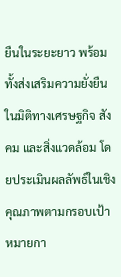ยืนในระยะยาว พร้อมทั้งส่งเสริมความยั่งยืนในมิติทางเศรษฐกิจ สังคม และสิ่งแวดล้อม โดยประเมินผลลัพธ์ในเชิงคุณภาพตามกรอบเป้าหมายกา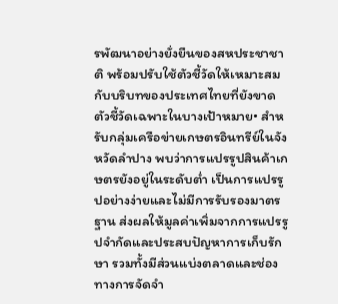รพัฒนาอย่างยั่งยืนของสหประชาชาติ พร้อมปรับใช้ตัวชี้วัดให้เหมาะสมกับบริบทของประเทศไทยที่ยังขาดตัวชี้วัดเฉพาะในบางเป้าหมาย• สำหรับกลุ่มเครือข่ายเกษตรอินทรีย์ในจังหวัดลำปาง พบว่าการแปรรูปสินค้าเกษตรยังอยู่ในระดับต่ำ เป็นการแปรรูปอย่างง่ายและไม่มีการรับรองมาตรฐาน ส่งผลให้มูลค่าเพิ่มจากการแปรรูปจำกัดและประสบปัญหาการเก็บรักษา รวมทั้งมีส่วนแบ่งตลาดและช่องทางการจัดจำ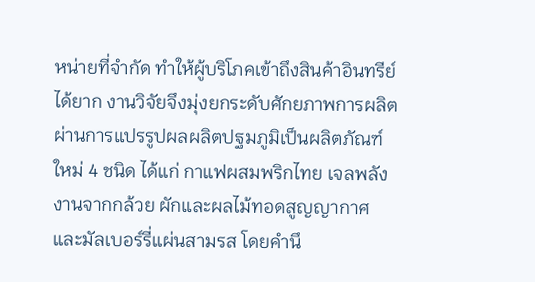หน่ายที่จำกัด ทำให้ผู้บริโภคเข้าถึงสินค้าอินทรีย์ได้ยาก งานวิจัยจึงมุ่งยกระดับศักยภาพการผลิตผ่านการแปรรูปผลผลิตปฐมภูมิเป็นผลิตภัณฑ์ใหม่ 4 ชนิด ได้แก่ กาแฟผสมพริกไทย เจลพลังงานจากกล้วย ผักและผลไม้ทอดสูญญากาศ และมัลเบอร์รี่แผ่นสามรส โดยคำนึ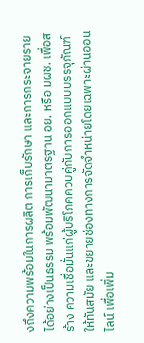งถึงความพร้อมในการผลิต การเก็บรักษา และการกระจายรายได้อย่างเป็นธรรม พร้อมพัฒนามาตรฐาน อย. หรือ มผช. เพื่อสร้าง ความเชื่อมั่นแก่ผู้บริโภคควบคู่กับการออกแบบบรรจุภัณฑ์ให้ทันสมัย และขยายช่องทางการจัดจำหน่ายโดยเฉพาะผ่านออนไลน์ เพื่อเพิ่ม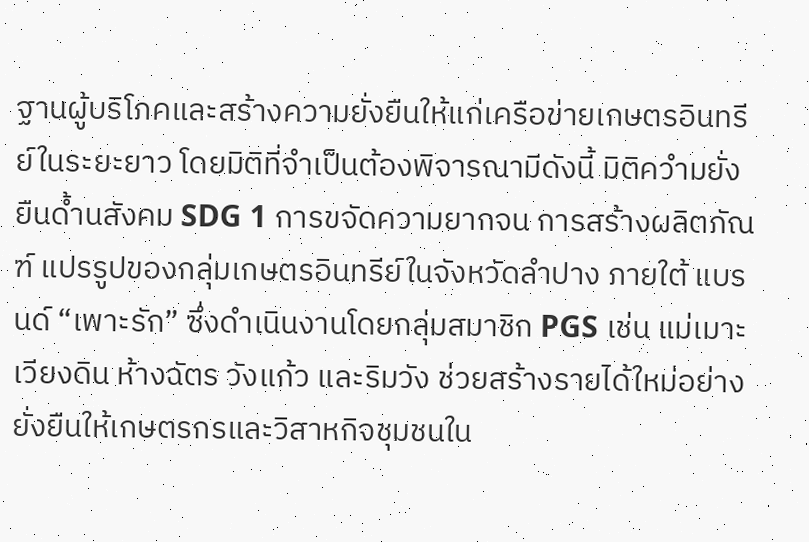ฐานผู้บริโภคและสร้างความยั่งยืนให้แก่เครือข่ายเกษตรอินทรีย์ในระยะยาว โดยมิติที่จำเป็นต้องพิจารณามีดังนี้ มิติควำมยั่งยืนด้ำนสังคม SDG 1 การขจัดความยากจน การสร้างผลิตภัณฑ์ แปรรูปของกลุ่มเกษตรอินทรีย์ในจังหวัดลำปาง ภายใต้ แบรนด์ “เพาะรัก” ซึ่งดำเนินงานโดยกลุ่มสมาชิก PGS เช่น แม่เมาะ เวียงดิน ห้างฉัตร วังแก้ว และริมวัง ช่วยสร้างรายได้ใหม่อย่างยั่งยืนให้เกษตรกรและวิสาหกิจชุมชนใน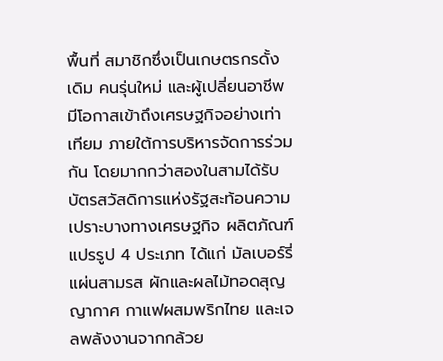พื้นที่ สมาชิกซึ่งเป็นเกษตรกรดั้งเดิม คนรุ่นใหม่ และผู้เปลี่ยนอาชีพ มีโอกาสเข้าถึงเศรษฐกิจอย่างเท่าเทียม ภายใต้การบริหารจัดการร่วมกัน โดยมากกว่าสองในสามได้รับบัตรสวัสดิการแห่งรัฐสะท้อนความเปราะบางทางเศรษฐกิจ ผลิตภัณฑ์แปรรูป 4 ประเภท ได้แก่ มัลเบอร์รี่แผ่นสามรส ผักและผลไม้ทอดสุญญากาศ กาแฟผสมพริกไทย และเจลพลังงานจากกล้วย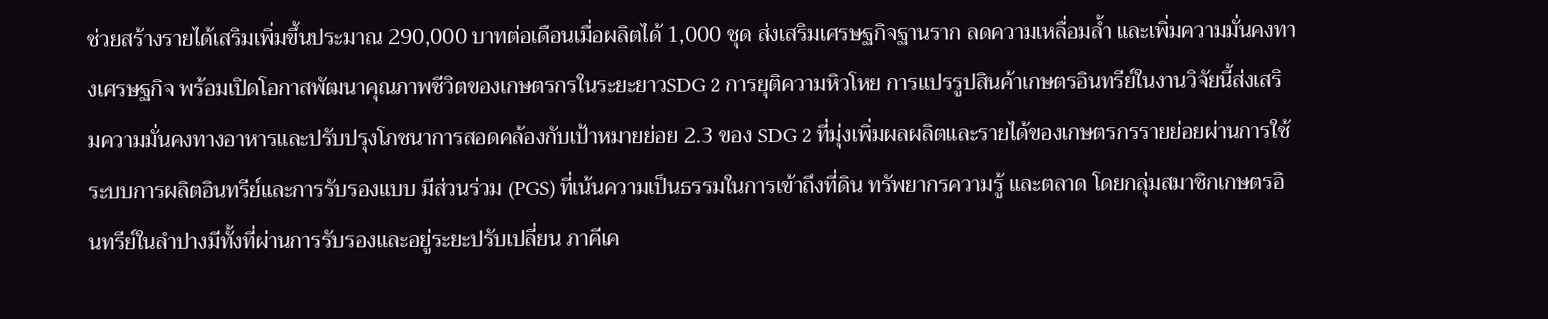ช่วยสร้างรายได้เสริมเพิ่มขึ้นประมาณ 290,000 บาทต่อเดือนเมื่อผลิตได้ 1,000 ชุด ส่งเสริมเศรษฐกิจฐานราก ลดความเหลื่อมล้ำ และเพิ่มความมั่นคงทางเศรษฐกิจ พร้อมเปิดโอกาสพัฒนาคุณภาพชีวิตของเกษตรกรในระยะยาวSDG 2 การยุติความหิวโหย การแปรรูปสินค้าเกษตรอินทรีย์ในงานวิจัยนี้ส่งเสริมความมั่นคงทางอาหารและปรับปรุงโภชนาการสอดคล้องกับเป้าหมายย่อย 2.3 ของ SDG 2 ที่มุ่งเพิ่มผลผลิตและรายได้ของเกษตรกรรายย่อยผ่านการใช้ระบบการผลิตอินทรีย์และการรับรองแบบ มีส่วนร่วม (PGS) ที่เน้นความเป็นธรรมในการเข้าถึงที่ดิน ทรัพยากรความรู้ และตลาด โดยกลุ่มสมาชิกเกษตรอินทรีย์ในลำปางมีทั้งที่ผ่านการรับรองและอยู่ระยะปรับเปลี่ยน ภาคีเค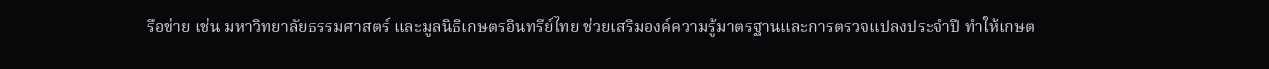รือข่าย เช่น มหาวิทยาลัยธรรมศาสตร์ และมูลนิธิเกษตรอินทรีย์ไทย ช่วยเสริมองค์ความรู้มาตรฐานและการตรวจแปลงประจำปี ทำให้เกษต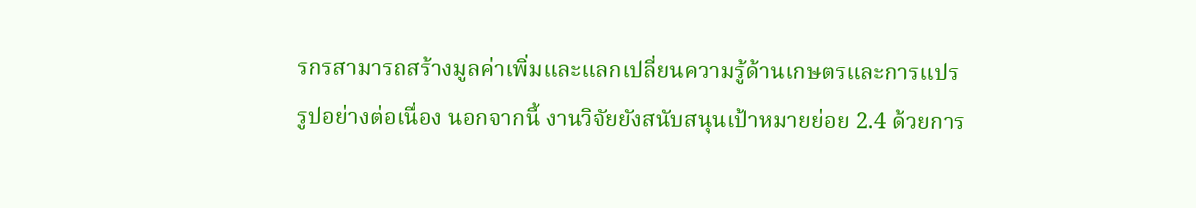รกรสามารถสร้างมูลค่าเพิ่มและแลกเปลี่ยนความรู้ด้านเกษตรและการแปรรูปอย่างต่อเนื่อง นอกจากนี้ งานวิจัยยังสนับสนุนเป้าหมายย่อย 2.4 ด้วยการ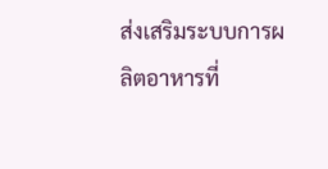ส่งเสริมระบบการผลิตอาหารที่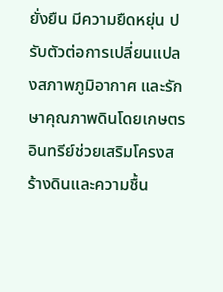ยั่งยืน มีความยืดหยุ่น ปรับตัวต่อการเปลี่ยนแปลงสภาพภูมิอากาศ และรักษาคุณภาพดินโดยเกษตรอินทรีย์ช่วยเสริมโครงสร้างดินและความชื้น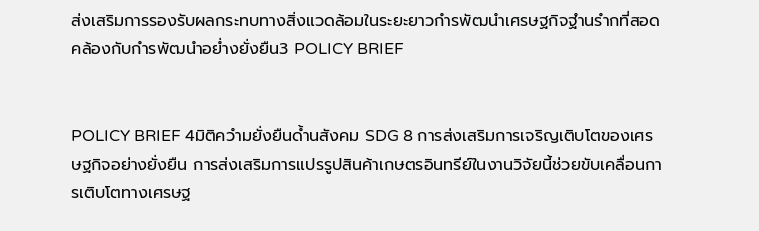ส่งเสริมการรองรับผลกระทบทางสิ่งแวดล้อมในระยะยาวกำรพัฒนำเศรษฐกิจฐำนรำกที่สอดคล้องกับกำรพัฒนำอย่ำงยั่งยืน3 POLICY BRIEF


POLICY BRIEF 4มิติควำมยั่งยืนด้ำนสังคม SDG 8 การส่งเสริมการเจริญเติบโตของเศรษฐกิจอย่างยั่งยืน การส่งเสริมการแปรรูปสินค้าเกษตรอินทรีย์ในงานวิจัยนี้ช่วยขับเคลื่อนการเติบโตทางเศรษฐ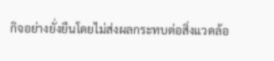กิจอย่างยั่งยืนโดยไม่ส่งผลกระทบต่อสิ่งแวดล้อ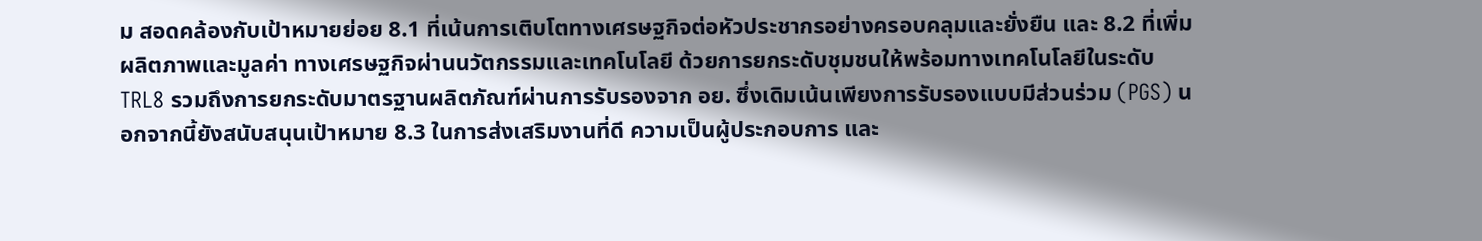ม สอดคล้องกับเป้าหมายย่อย 8.1 ที่เน้นการเติบโตทางเศรษฐกิจต่อหัวประชากรอย่างครอบคลุมและยั่งยืน และ 8.2 ที่เพิ่มผลิตภาพและมูลค่า ทางเศรษฐกิจผ่านนวัตกรรมและเทคโนโลยี ด้วยการยกระดับชุมชนให้พร้อมทางเทคโนโลยีในระดับ TRL8 รวมถึงการยกระดับมาตรฐานผลิตภัณฑ์ผ่านการรับรองจาก อย. ซึ่งเดิมเน้นเพียงการรับรองแบบมีส่วนร่วม (PGS) นอกจากนี้ยังสนับสนุนเป้าหมาย 8.3 ในการส่งเสริมงานที่ดี ความเป็นผู้ประกอบการ และ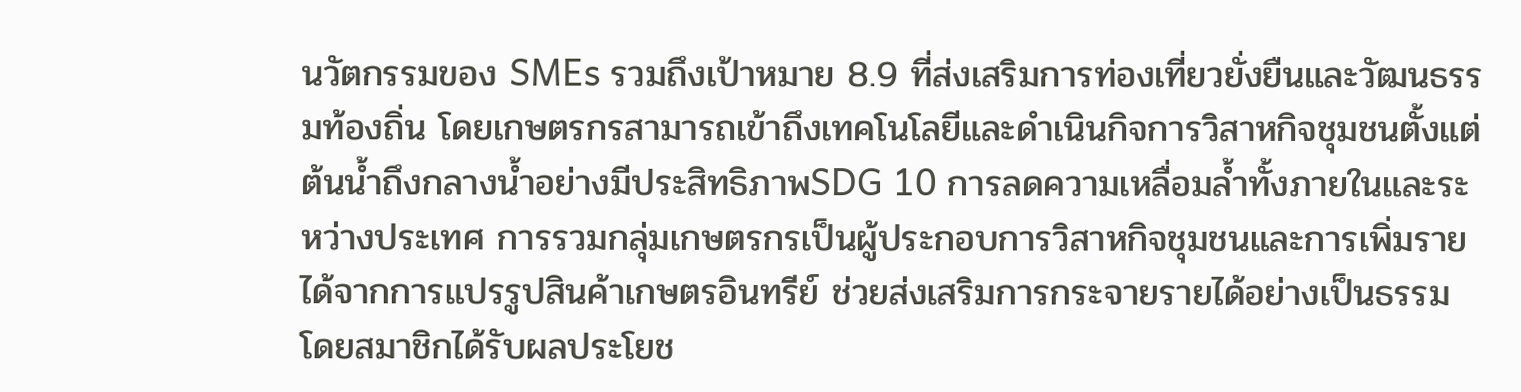นวัตกรรมของ SMEs รวมถึงเป้าหมาย 8.9 ที่ส่งเสริมการท่องเที่ยวยั่งยืนและวัฒนธรรมท้องถิ่น โดยเกษตรกรสามารถเข้าถึงเทคโนโลยีและดำเนินกิจการวิสาหกิจชุมชนตั้งแต่ต้นน้ำถึงกลางน้ำอย่างมีประสิทธิภาพSDG 10 การลดความเหลื่อมล้ำทั้งภายในและระหว่างประเทศ การรวมกลุ่มเกษตรกรเป็นผู้ประกอบการวิสาหกิจชุมชนและการเพิ่มรายได้จากการแปรรูปสินค้าเกษตรอินทรีย์ ช่วยส่งเสริมการกระจายรายได้อย่างเป็นธรรม โดยสมาชิกได้รับผลประโยช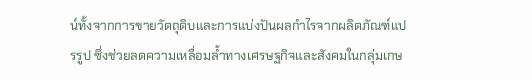น์ทั้งจากการขายวัตถุดิบและการแบ่งปันผลกำไรจากผลิตภัณฑ์แปรรูป ซึ่งช่วยลดความเหลื่อมล้ำทางเศรษฐกิจและสังคมในกลุ่มเกษ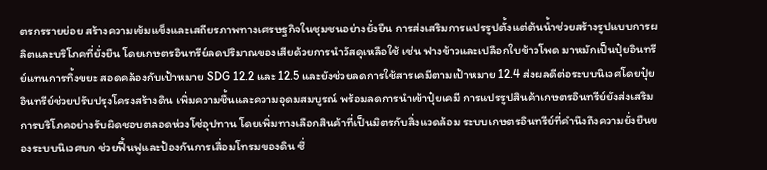ตรกรรายย่อย สร้างความเข้มแข็งและเสถียรภาพทางเศรษฐกิจในชุมชนอย่างยั่งยืน การส่งเสริมการแปรรูปตั้งแต่ต้นน้ำช่วยสร้างรูปแบบการผลิตและบริโภคที่ยั่งยืน โดยเกษตรอินทรีย์ลดปริมาณของเสียด้วยการนำวัสดุเหลือใช้ เช่น ฟางข้าวและเปลือกใบข้าวโพด มาหมักเป็นปุ๋ยอินทรีย์แทนการทิ้งขยะ สอดคล้องกับเป้าหมาย SDG 12.2 และ 12.5 และยังช่วยลดการใช้สารเคมีตามเป้าหมาย 12.4 ส่งผลดีต่อระบบนิเวศโดยปุ๋ยอินทรีย์ช่วยปรับปรุงโครงสร้างดิน เพิ่มความชื้นและความอุดมสมบูรณ์ พร้อมลดการนำเข้าปุ๋ยเคมี การแปรรูปสินค้าเกษตรอินทรีย์ยังส่งเสริมการบริโภคอย่างรับผิดชอบตลอดห่วงโซ่อุปทาน โดยเพิ่มทางเลือกสินค้าที่เป็นมิตรกับสิ่งแวดล้อม ระบบเกษตรอินทรีย์ที่คำนึงถึงความยั่งยืนของระบบนิเวศบก ช่วยฟื้นฟูและป้องกันการเสื่อมโทรมของดิน ซึ่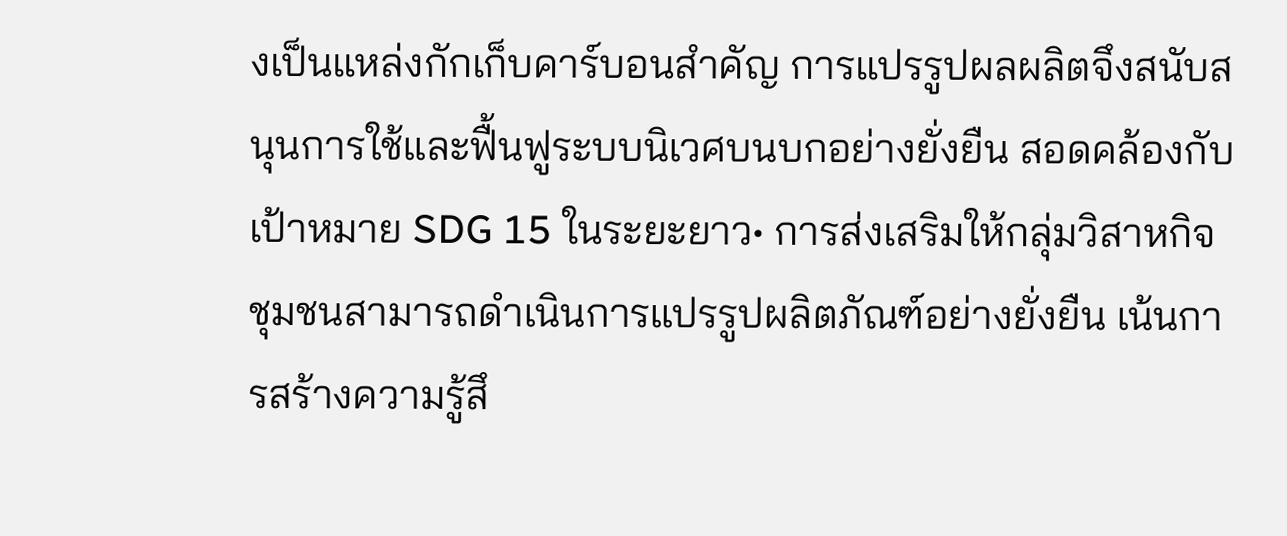งเป็นแหล่งกักเก็บคาร์บอนสำคัญ การแปรรูปผลผลิตจึงสนับสนุนการใช้และฟื้นฟูระบบนิเวศบนบกอย่างยั่งยืน สอดคล้องกับเป้าหมาย SDG 15 ในระยะยาว• การส่งเสริมให้กลุ่มวิสาหกิจชุมชนสามารถดำเนินการแปรรูปผลิตภัณฑ์อย่างยั่งยืน เน้นการสร้างความรู้สึ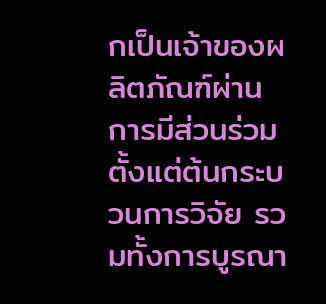กเป็นเจ้าของผลิตภัณฑ์ผ่านการมีส่วนร่วมตั้งแต่ต้นกระบวนการวิจัย รวมทั้งการบูรณา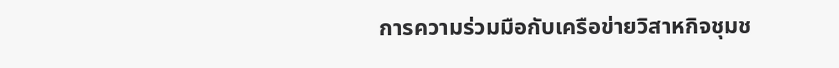การความร่วมมือกับเครือข่ายวิสาหกิจชุมช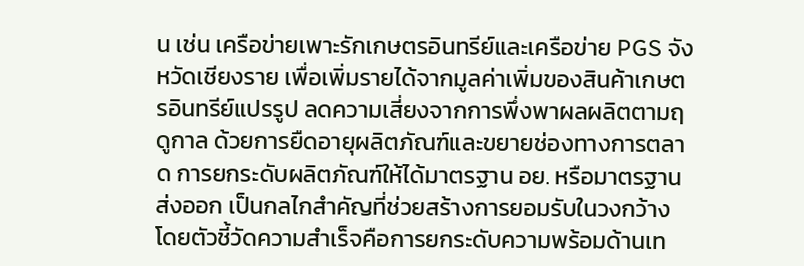น เช่น เครือข่ายเพาะรักเกษตรอินทรีย์และเครือข่าย PGS จังหวัดเชียงราย เพื่อเพิ่มรายได้จากมูลค่าเพิ่มของสินค้าเกษตรอินทรีย์แปรรูป ลดความเสี่ยงจากการพึ่งพาผลผลิตตามฤดูกาล ด้วยการยืดอายุผลิตภัณฑ์และขยายช่องทางการตลาด การยกระดับผลิตภัณฑ์ให้ได้มาตรฐาน อย. หรือมาตรฐานส่งออก เป็นกลไกสำคัญที่ช่วยสร้างการยอมรับในวงกว้าง โดยตัวชี้วัดความสำเร็จคือการยกระดับความพร้อมด้านเท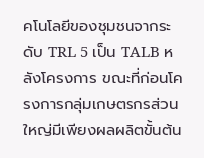คโนโลยีของชุมชนจากระดับ TRL 5 เป็น TALB หลังโครงการ ขณะที่ก่อนโครงการกลุ่มเกษตรกรส่วนใหญ่มีเพียงผลผลิตขั้นต้น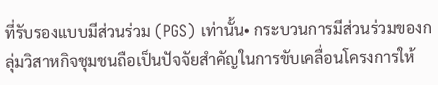ที่รับรองแบบมีส่วนร่วม (PGS) เท่านั้น• กระบวนการมีส่วนร่วมของกลุ่มวิสาหกิจชุมชนถือเป็นปัจจัยสำคัญในการขับเคลื่อนโครงการให้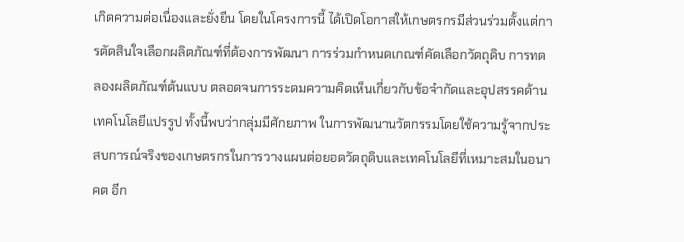เกิดความต่อเนื่องและยั่งยืน โดยในโครงการนี้ ได้เปิดโอกาสให้เกษตรกรมีส่วนร่วมตั้งแต่การตัดสินใจเลือกผลิตภัณฑ์ที่ต้องการพัฒนา การร่วมกำหนดเกณฑ์คัดเลือกวัตถุดิบ การทดลองผลิตภัณฑ์ต้นแบบ ตลอดจนการระดมความคิดเห็นเกี่ยวกับข้อจำกัดและอุปสรรคด้านเทคโนโลยีแปรรูป ทั้งนี้พบว่ากลุ่มมีศักยภาพ ในการพัฒนานวัตกรรมโดยใช้ความรู้จากประสบการณ์จริงของเกษตรกรในการวางแผนต่อยอดวัตถุดิบและเทคโนโลยีที่เหมาะสมในอนาคต อีก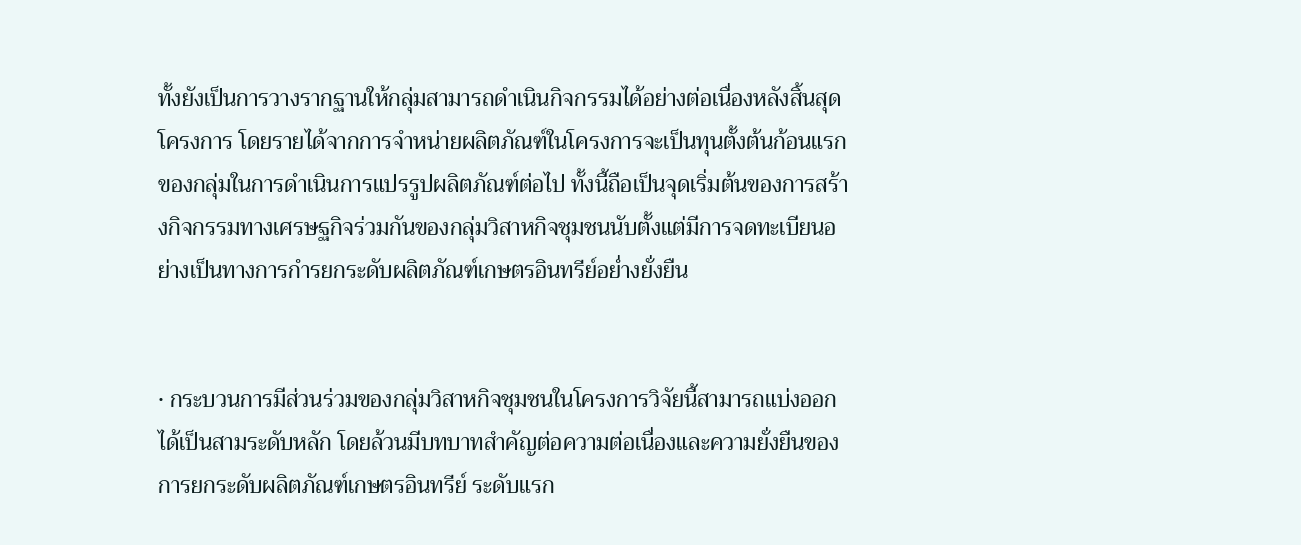ทั้งยังเป็นการวางรากฐานให้กลุ่มสามารถดำเนินกิจกรรมได้อย่างต่อเนื่องหลังสิ้นสุดโครงการ โดยรายได้จากการจำหน่ายผลิตภัณฑ์ในโครงการจะเป็นทุนตั้งต้นก้อนแรกของกลุ่มในการดำเนินการแปรรูปผลิตภัณฑ์ต่อไป ทั้งนี้ถือเป็นจุดเริ่มต้นของการสร้างกิจกรรมทางเศรษฐกิจร่วมกันของกลุ่มวิสาหกิจชุมชนนับตั้งแต่มีการจดทะเบียนอย่างเป็นทางการกำรยกระดับผลิตภัณฑ์เกษตรอินทรีย์อย่ำงยั่งยืน


• กระบวนการมีส่วนร่วมของกลุ่มวิสาหกิจชุมชนในโครงการวิจัยนี้สามารถแบ่งออกได้เป็นสามระดับหลัก โดยล้วนมีบทบาทสำคัญต่อความต่อเนื่องและความยั่งยืนของการยกระดับผลิตภัณฑ์เกษตรอินทรีย์ ระดับแรก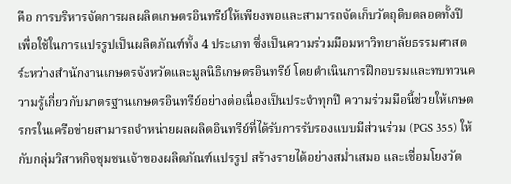คือ การบริหารจัดการผลผลิตเกษตรอินทรีย์ให้เพียงพอและสามารถจัดเก็บวัตถุดิบตลอดทั้งปี เพื่อใช้ในการแปรรูปเป็นผลิตภัณฑ์ทั้ง 4 ประเภท ซึ่งเป็นความร่วมมือมหาวิทยาลัยธรรมศาสตร์ะหว่างสำนักงานเกษตรจังหวัดและมูลนิธิเกษตรอินทรีย์ โดยดำเนินการฝึกอบรมและทบทวนความรู้เกี่ยวกับมาตรฐานเกษตรอินทรีย์อย่างต่อเนื่องเป็นประจำทุกปี ความร่วมมือนี้ช่วยให้เกษตรกรในเครือข่ายสามารถจำหน่ายผลผลิตอินทรีย์ที่ได้รับการรับรองแบบมีส่วนร่วม (PGS 355) ให้กับกลุ่มวิสาหกิจชุมชนเจ้าของผลิตภัณฑ์แปรรูป สร้างรายได้อย่างสม่ำเสมอ และเชื่อมโยงวัต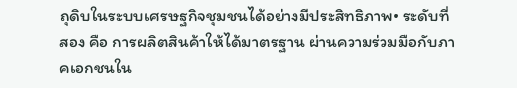ถุดิบในระบบเศรษฐกิจชุมชนได้อย่างมีประสิทธิภาพ• ระดับที่สอง คือ การผลิตสินค้าให้ได้มาตรฐาน ผ่านความร่วมมือกับภาคเอกชนใน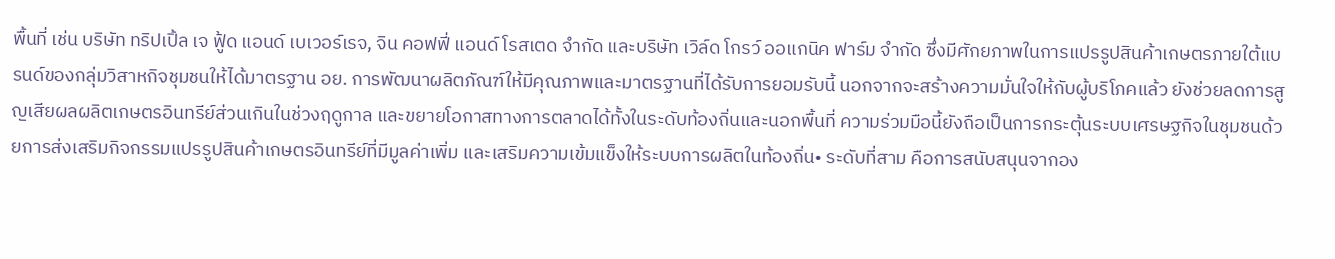พื้นที่ เช่น บริษัท ทริปเปิ้ล เจ ฟู้ด แอนด์ เบเวอร์เรจ, จิน คอฟฟี่ แอนด์ โรสเตด จำกัด และบริษัท เวิล์ด โกรว์ ออแกนิค ฟาร์ม จำกัด ซึ่งมีศักยภาพในการแปรรูปสินค้าเกษตรภายใต้แบรนด์ของกลุ่มวิสาหกิจชุมชนให้ได้มาตรฐาน อย. การพัฒนาผลิตภัณฑ์ให้มีคุณภาพและมาตรฐานที่ได้รับการยอมรับนี้ นอกจากจะสร้างความมั่นใจให้กับผู้บริโภคแล้ว ยังช่วยลดการสูญเสียผลผลิตเกษตรอินทรีย์ส่วนเกินในช่วงฤดูกาล และขยายโอกาสทางการตลาดได้ทั้งในระดับท้องถิ่นและนอกพื้นที่ ความร่วมมือนี้ยังถือเป็นการกระตุ้นระบบเศรษฐกิจในชุมชนด้วยการส่งเสริมกิจกรรมแปรรูปสินค้าเกษตรอินทรีย์ที่มีมูลค่าเพิ่ม และเสริมความเข้มแข็งให้ระบบการผลิตในท้องถิ่น• ระดับที่สาม คือการสนับสนุนจากอง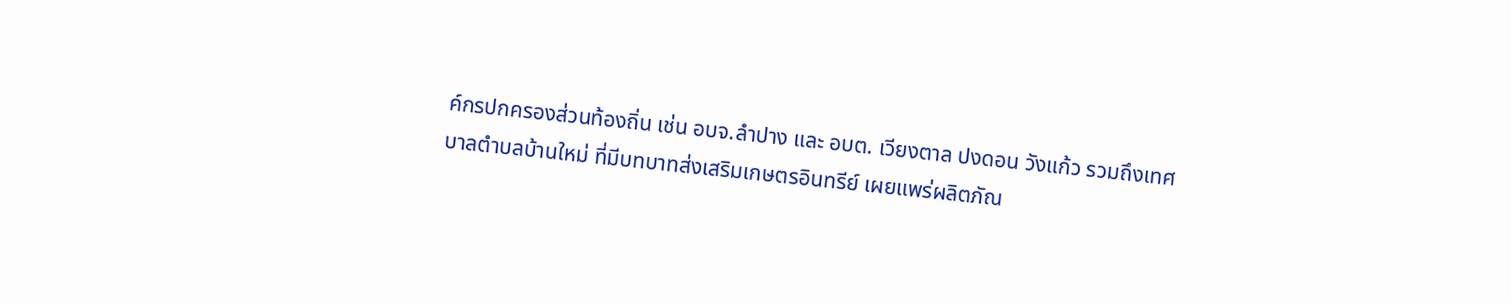ค์กรปกครองส่วนท้องถิ่น เช่น อบจ.ลำปาง และ อบต. เวียงตาล ปงดอน วังแก้ว รวมถึงเทศบาลตำบลบ้านใหม่ ที่มีบทบาทส่งเสริมเกษตรอินทรีย์ เผยแพร่ผลิตภัณ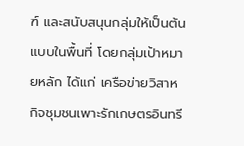ฑ์ และสนับสนุนกลุ่มให้เป็นต้นแบบในพื้นที่ โดยกลุ่มเป้าหมายหลัก ได้แก่ เครือข่ายวิสาหกิจชุมชนเพาะรักเกษตรอินทรี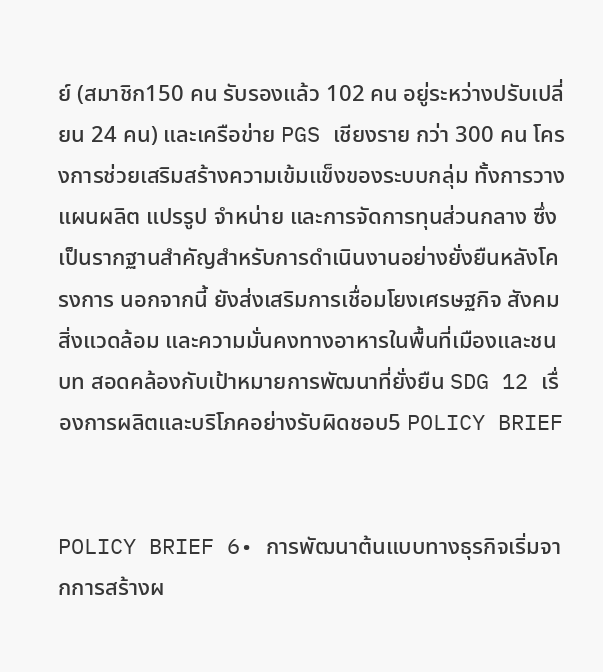ย์ (สมาชิก150 คน รับรองแล้ว 102 คน อยู่ระหว่างปรับเปลี่ยน 24 คน) และเครือข่าย PGS เชียงราย กว่า 300 คน โครงการช่วยเสริมสร้างความเข้มแข็งของระบบกลุ่ม ทั้งการวางแผนผลิต แปรรูป จำหน่าย และการจัดการทุนส่วนกลาง ซึ่งเป็นรากฐานสำคัญสำหรับการดำเนินงานอย่างยั่งยืนหลังโครงการ นอกจากนี้ ยังส่งเสริมการเชื่อมโยงเศรษฐกิจ สังคม สิ่งแวดล้อม และความมั่นคงทางอาหารในพื้นที่เมืองและชนบท สอดคล้องกับเป้าหมายการพัฒนาที่ยั่งยืน SDG 12 เรื่องการผลิตและบริโภคอย่างรับผิดชอบ5 POLICY BRIEF


POLICY BRIEF 6• การพัฒนาต้นแบบทางธุรกิจเริ่มจากการสร้างผ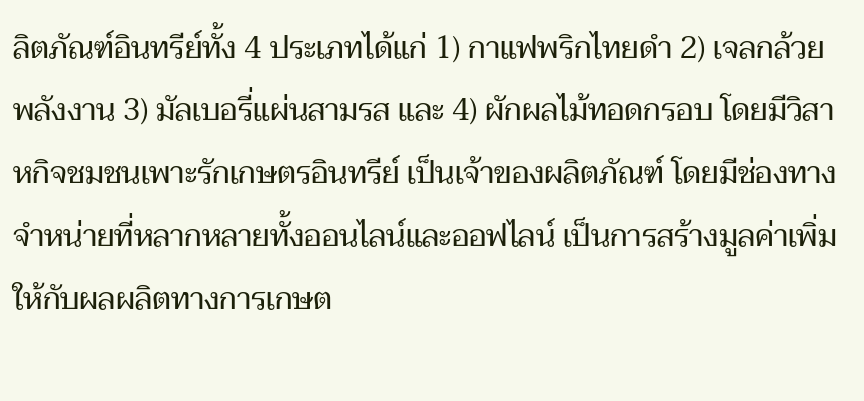ลิตภัณฑ์อินทรีย์ทั้ง 4 ประเภทได้แก่ 1) กาแฟพริกไทยดำ 2) เจลกล้วยพลังงาน 3) มัลเบอรี่แผ่นสามรส และ 4) ผักผลไม้ทอดกรอบ โดยมีวิสาหกิจชมชนเพาะรักเกษตรอินทรีย์ เป็นเจ้าของผลิตภัณฑ์ โดยมีช่องทางจำหน่ายที่หลากหลายทั้งออนไลน์และออฟไลน์ เป็นการสร้างมูลค่าเพิ่มให้กับผลผลิตทางการเกษต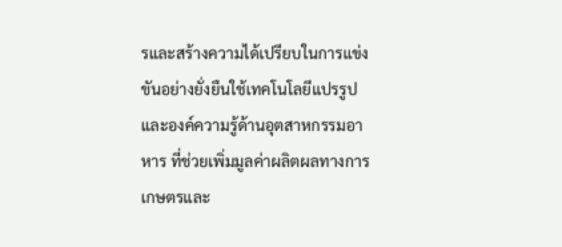รและสร้างความได้เปรียบในการแข่งขันอย่างยั่งยืนใช้เทคโนโลยีแปรรูปและองค์ความรู้ด้านอุตสาหกรรมอาหาร ที่ช่วยเพิ่มมูลค่าผลิตผลทางการเกษตรและ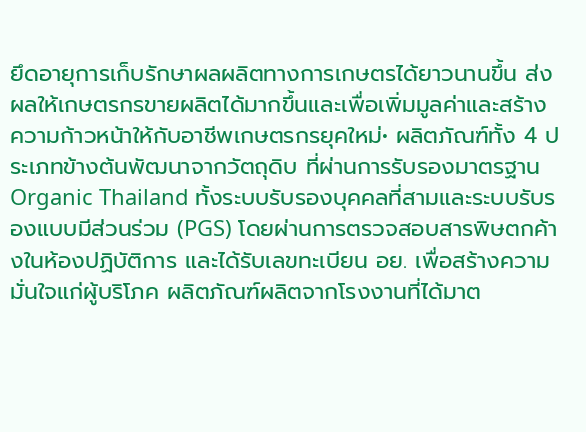ยึดอายุการเก็บรักษาผลผลิตทางการเกษตรได้ยาวนานขึ้น ส่งผลให้เกษตรกรขายผลิตได้มากขึ้นและเพื่อเพิ่มมูลค่าและสร้างความก้าวหน้าให้กับอาชีพเกษตรกรยุคใหม่• ผลิตภัณฑ์ทั้ง 4 ประเภทข้างต้นพัฒนาจากวัตถุดิบ ที่ผ่านการรับรองมาตรฐาน Organic Thailand ทั้งระบบรับรองบุคคลที่สามและระบบรับรองแบบมีส่วนร่วม (PGS) โดยผ่านการตรวจสอบสารพิษตกค้างในห้องปฏิบัติการ และได้รับเลขทะเบียน อย. เพื่อสร้างความมั่นใจแก่ผู้บริโภค ผลิตภัณฑ์ผลิตจากโรงงานที่ได้มาต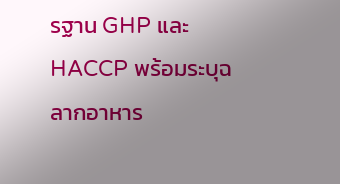รฐาน GHP และ HACCP พร้อมระบุฉลากอาหาร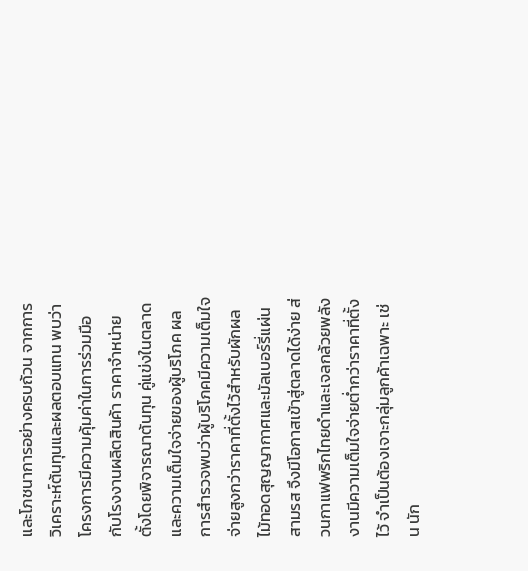และโภชนาการอย่างครบถ้วน จากการวิเคราะห์ต้นทุนและผลตอบแทน พบว่าโครงการมีความคุ้มค่าในการร่วมมือกับโรงงานผลิตสินค้า ราคาจำหน่ายตั้งโดยพิจารณาต้นทุน คู่แข่งในตลาด และความเต็มใจจ่ายของผู้บริโภค ผลการสำรวจพบว่าผู้บริโภคมีความเต็มใจจ่ายสูงกว่าราคาที่ตั้งไว้สำหรับผักผลไม้ทอดสุญญากาศและมัลเบอร์รี่แผ่นสามรส จึงมีโอกาสเข้าสู่ตลาดได้ง่าย ส่วนกาแฟพริกไทยดำและเจลกล้วยพลังงานมีความเต็มใจจ่ายต่ำกว่าราคาที่ตั้งไว้ จำเป็นต้องเจาะกลุ่มลูกค้าเฉพาะ เช่น นัก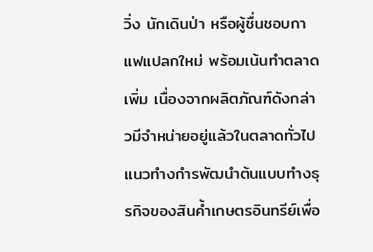วิ่ง นักเดินป่า หรือผู้ชื่นชอบกาแฟแปลกใหม่ พร้อมเน้นทำตลาดเพิ่ม เนื่องจากผลิตภัณฑ์ดังกล่าวมีจำหน่ายอยู่แล้วในตลาดทั่วไปแนวทำงกำรพัฒนำต้นแบบทำงธุรกิจของสินค้ำเกษตรอินทรีย์เพื่อ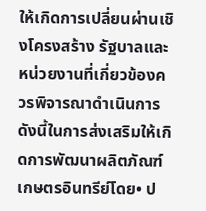ให้เกิดการเปลี่ยนผ่านเชิงโครงสร้าง รัฐบาลและหน่วยงานที่เกี่ยวข้องควรพิจารณาดำเนินการดังนี้ในการส่งเสริมให้เกิดการพัฒนาผลิตภัณฑ์เกษตรอินทรีย์โดย• ป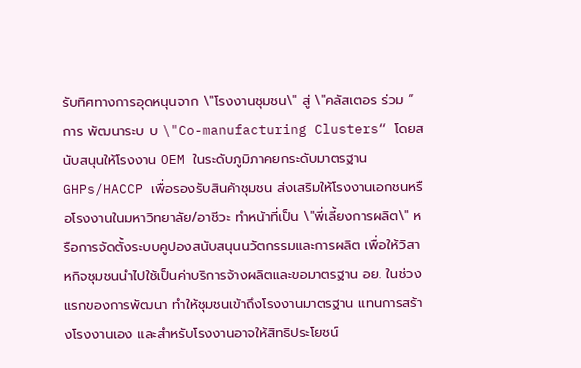รับทิศทางการอุดหนุนจาก \"โรงงานชุมชน\" สู่ \"คลัสเตอร ร่วม “ การ พัฒนาระบ บ \"Co-manufacturing Clusters“ โดยสนับสนุนให้โรงงาน OEM ในระดับภูมิภาคยกระดับมาตรฐาน GHPs/HACCP เพื่อรองรับสินค้าชุมชน ส่งเสริมให้โรงงานเอกชนหรือโรงงานในมหาวิทยาลัย/อาชีวะ ทำหน้าที่เป็น \"พี่เลี้ยงการผลิต\" หรือการจัดตั้งระบบคูปองสนับสนุนนวัตกรรมและการผลิต เพื่อให้วิสาหกิจชุมชนนำไปใช้เป็นค่าบริการจ้างผลิตและขอมาตรฐาน อย. ในช่วงแรกของการพัฒนา ทำให้ชุมชนเข้าถึงโรงงานมาตรฐาน แทนการสร้างโรงงานเอง และสำหรับโรงงานอาจให้สิทธิประโยชน์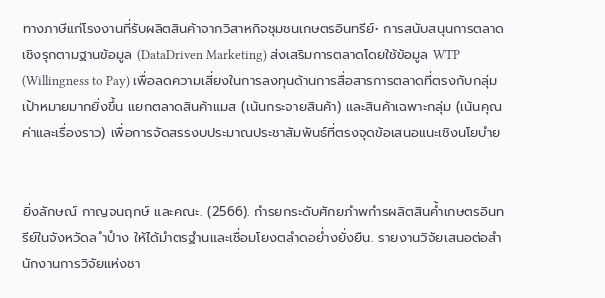ทางภาษีแก่โรงงานที่รับผลิตสินค้าจากวิสาหกิจชุมชนเกษตรอินทรีย์• การสนับสนุนการตลาดเชิงรุกตามฐานข้อมูล (DataDriven Marketing) ส่งเสริมการตลาดโดยใช้ข้อมูล WTP (Willingness to Pay) เพื่อลดความเสี่ยงในการลงทุนด้านการสื่อสารการตลาดที่ตรงกับกลุ่มเป้าหมายมากยิ่งขึ้น แยกตลาดสินค้าแมส (เน้นกระจายสินค้า) และสินค้าเฉพาะกลุ่ม (เน้นคุณค่าและเรื่องราว) เพื่อการจัดสรรงบประมาณประชาสัมพันธ์ที่ตรงจุดข้อเสนอแนะเชิงนโยบำย


ยิ่งลักษณ์ กาญจนฤกษ์ และคณะ. (2566). กำรยกระดับศักยภำพกำรผลิตสินค้ำเกษตรอินทรีย์ในจังหวัดล ำปำง ให้ได้มำตรฐำนและเชื่อมโยงตลำดอย่ำงยั่งยืน. รายงานวิจัยเสนอต่อสํานักงานการวิจัยแห่งชา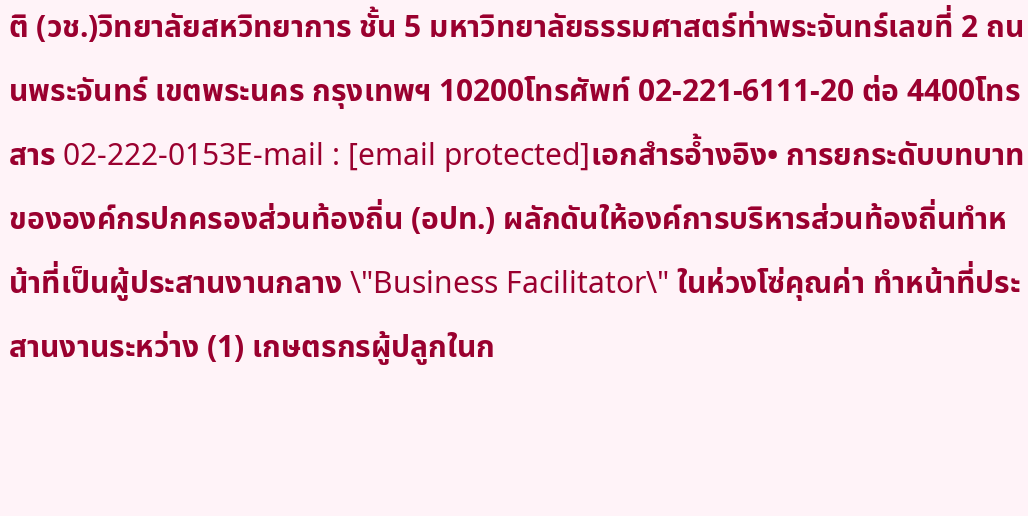ติ (วช.)วิทยาลัยสหวิทยาการ ชั้น 5 มหาวิทยาลัยธรรมศาสตร์ท่าพระจันทร์เลขที่ 2 ถนนพระจันทร์ เขตพระนคร กรุงเทพฯ 10200โทรศัพท์ 02-221-6111-20 ต่อ 4400โทรสาร 02-222-0153E-mail : [email protected]เอกสำรอ้ำงอิง• การยกระดับบทบาทขององค์กรปกครองส่วนท้องถิ่น (อปท.) ผลักดันให้องค์การบริหารส่วนท้องถิ่นทำหน้าที่เป็นผู้ประสานงานกลาง \"Business Facilitator\" ในห่วงโซ่คุณค่า ทำหน้าที่ประสานงานระหว่าง (1) เกษตรกรผู้ปลูกในก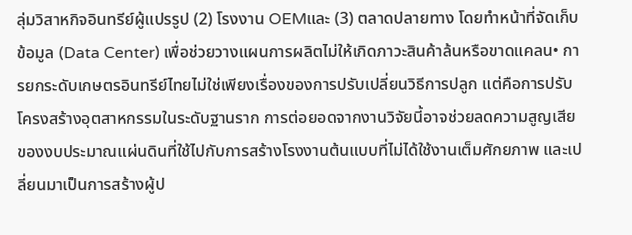ลุ่มวิสาหกิจอินทรีย์ผู้แปรรูป (2) โรงงาน OEMและ (3) ตลาดปลายทาง โดยทำหน้าที่จัดเก็บข้อมูล (Data Center) เพื่อช่วยวางแผนการผลิตไม่ให้เกิดภาวะสินค้าล้นหรือขาดแคลน• การยกระดับเกษตรอินทรีย์ไทยไม่ใช่เพียงเรื่องของการปรับเปลี่ยนวิธีการปลูก แต่คือการปรับโครงสร้างอุตสาหกรรมในระดับฐานราก การต่อยอดจากงานวิจัยนี้อาจช่วยลดความสูญเสียของงบประมาณแผ่นดินที่ใช้ไปกับการสร้างโรงงานต้นแบบที่ไม่ได้ใช้งานเต็มศักยภาพ และเปลี่ยนมาเป็นการสร้างผู้ป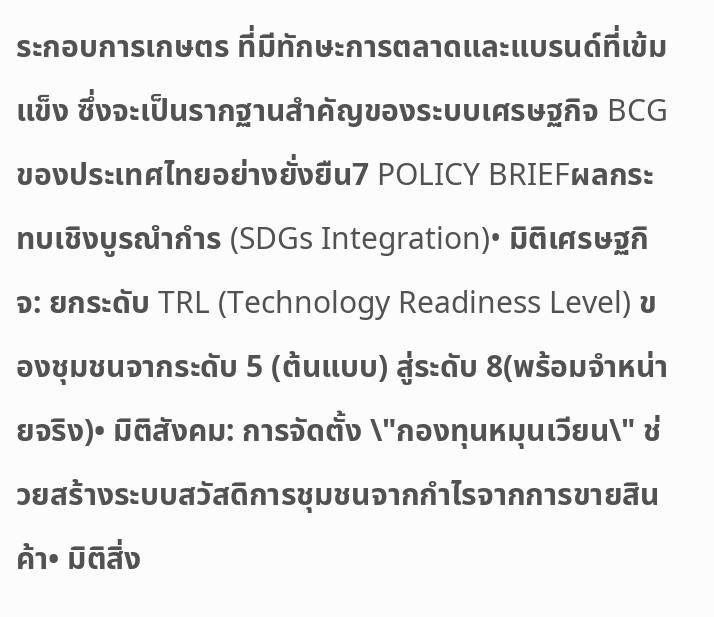ระกอบการเกษตร ที่มีทักษะการตลาดและแบรนด์ที่เข้มแข็ง ซึ่งจะเป็นรากฐานสำคัญของระบบเศรษฐกิจ BCG ของประเทศไทยอย่างยั่งยืน7 POLICY BRIEFผลกระทบเชิงบูรณำกำร (SDGs Integration)• มิติเศรษฐกิจ: ยกระดับ TRL (Technology Readiness Level) ของชุมชนจากระดับ 5 (ต้นแบบ) สู่ระดับ 8(พร้อมจำหน่ายจริง)• มิติสังคม: การจัดตั้ง \"กองทุนหมุนเวียน\" ช่วยสร้างระบบสวัสดิการชุมชนจากกำไรจากการขายสินค้า• มิติสิ่ง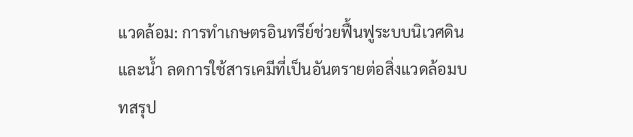แวดล้อม: การทำเกษตรอินทรีย์ช่วยฟื้นฟูระบบนิเวศดินและน้ำ ลดการใช้สารเคมีที่เป็นอันตรายต่อสิ่งแวดล้อมบทสรุป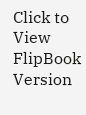Click to View FlipBook Version